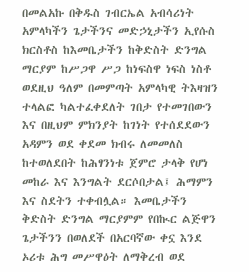በመልአኩ በቅዱስ ገብርኤል አብሳሪነት አምላካችን ጌታችንና መድኃኒታችን ኢየሱስ ክርስቶስ ከእመቤታችን ከቅድስት ድንግል ማርያም ከሥጋዋ ሥጋ ከነፍስዋ ነፍስ ነስቶ ወደዚህ ዓለም በመምጣት አምላካዊ ትእዛዝን ተላልፎ ካልተፈቀደለት ገበታ የተመገበውን እና በዚህም ምክንያት ከገነት የተሰደደውን አዳምን ወደ ቀደመ ክብሩ ለመመለስ ከተወለደበት ከሕፃንነቱ ጀምሮ ታላቅ የሆነ መከራ እና እንግልት ደርሶበታል፤ ሕማምን እና ስደትን ተቀብሏል። እመቤታችን ቅድስት ድንግል ማርያምም የበኲር ልጅዋን ጌታችንን በወለደች በአርባኛው ቀኗ እንደ ኦሪቱ ሕግ መሥዋዕት ለማቅረብ ወደ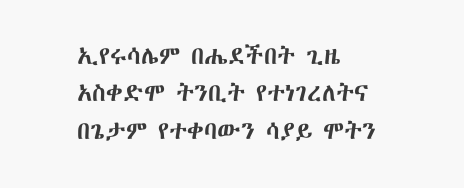ኢየሩሳሌም በሔደችበት ጊዜ አስቀድሞ ትንቢት የተነገረለትና በጌታም የተቀባውን ሳያይ ሞትን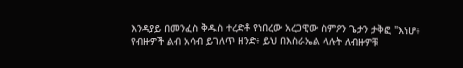እንዳያይ በመንፈስ ቅዱስ ተረድቶ የነበረው አረጋዊው ስምዖን ጌታን ታቅፎ "እነሆ፥ የብዙዎች ልብ አሳብ ይገለጥ ዘንድ፥ ይህ በእስራኤል ላሉት ለብዙዎቹ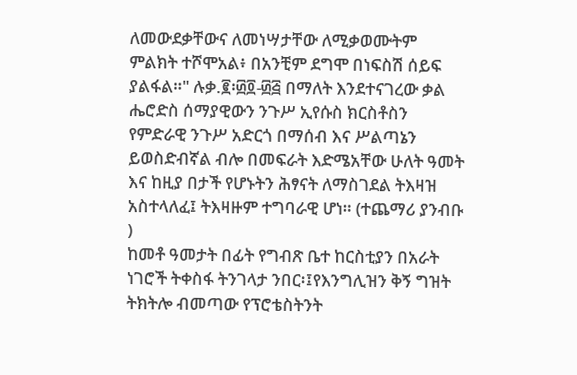ለመውደቃቸውና ለመነሣታቸው ለሚቃወሙትም ምልክት ተሾሞአል፥ በአንቺም ደግሞ በነፍስሽ ሰይፍ ያልፋል።" ሉቃ.፪፡፴፬-፴፭ በማለት እንደተናገረው ቃል ሔሮድስ ሰማያዊውን ንጉሥ ኢየሱስ ክርስቶስን የምድራዊ ንጉሥ አድርጎ በማሰብ እና ሥልጣኔን ይወስድብኛል ብሎ በመፍራት እድሜአቸው ሁለት ዓመት እና ከዚያ በታች የሆኑትን ሕፃናት ለማስገደል ትእዛዝ አስተላለፈ፤ ትእዛዙም ተግባራዊ ሆነ። (ተጨማሪ ያንብቡ )
ከመቶ ዓመታት በፊት የግብጽ ቤተ ከርስቲያን በአራት ነገሮች ትቀስፋ ትንገላታ ንበር፡፤የእንግሊዝን ቅኝ ግዝት ትክትሎ ብመጣው የፕሮቴስትንት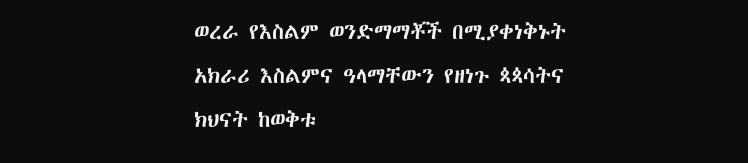ወረራ የእስልም ወንድማማቾች በሚያቀነቅኑት አክራሪ እስልምና ዓላማቸውን የዘነጉ ጳጳሳትና ክህናት ከወቅቱ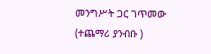መንግሥት ጋር ገጥመው (ተጨማሪ ያንብቡ )